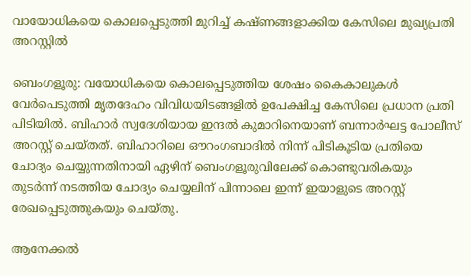വായോധികയെ കൊലപ്പെടുത്തി മുറിച്ച് കഷ്ണങ്ങളാക്കിയ കേസിലെ മുഖ്യപ്രതി അറസ്റ്റിൽ

ബെംഗളൂരു: വയോധികയെ കൊലപ്പെടുത്തിയ ശേഷം കൈകാലുകൾ വേർപെടുത്തി മൃതദേഹം വിവിധയിടങ്ങളിൽ ഉപേക്ഷിച്ച കേസിലെ പ്രധാന പ്രതി പിടിയിൽ. ബിഹാർ സ്വദേശിയായ ഇന്ദൽ കുമാറിനെയാണ് ബന്നാർഘട്ട പോലീസ് അറസ്റ്റ് ചെയ്തത്. ബിഹാറിലെ ഔറംഗബാദിൽ നിന്ന് പിടികൂടിയ പ്രതിയെ ചോദ്യം ചെയ്യുന്നതിനായി ഏഴിന് ബെംഗളൂരുവിലേക്ക് കൊണ്ടുവരികയും തുടർന്ന് നടത്തിയ ചോദ്യം ചെയ്യലിന് പിന്നാലെ ഇന്ന് ഇയാളുടെ അറസ്റ്റ് രേഖപ്പെടുത്തുകയും ചെയ്തു.

ആനേക്കൽ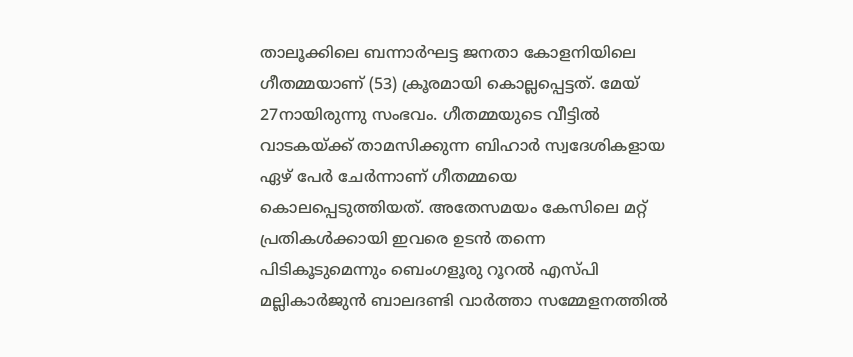താലൂക്കിലെ ബന്നാർഘട്ട ജനതാ കോളനിയിലെ ഗീതമ്മയാണ് (53) ക്രൂരമായി കൊല്ലപ്പെട്ടത്. മേയ് 27നായിരുന്നു സംഭവം. ഗീതമ്മയുടെ വീട്ടിൽ വാടകയ്ക്ക് താമസിക്കുന്ന ബിഹാർ സ്വദേശികളായ ഏഴ് പേർ ചേർന്നാണ് ഗീതമ്മയെ കൊലപ്പെടുത്തിയത്. അതേസമയം കേസിലെ മറ്റ് പ്രതികൾക്കായി ഇവരെ ഉടൻ തന്നെ പിടികൂടുമെന്നും ബെംഗളൂരു റൂറൽ എസ്പി മല്ലികാർജുൻ ബാലദണ്ടി വാർത്താ സമ്മേളനത്തിൽ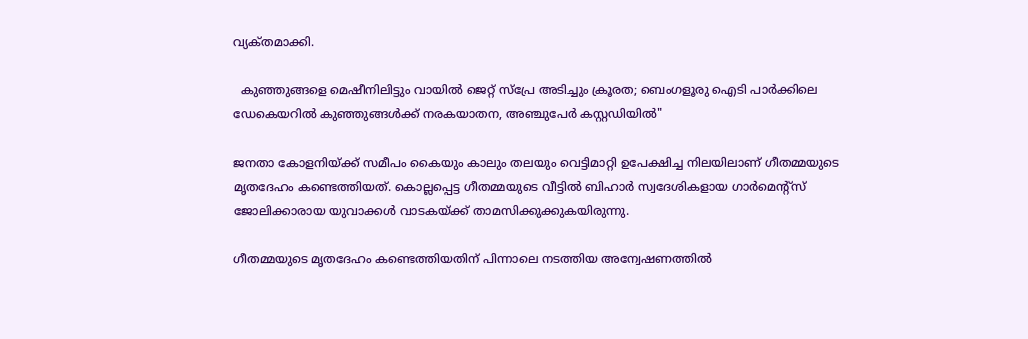വ്യക്‌തമാക്കി.

  കുഞ്ഞുങ്ങളെ മെഷീനിലിട്ടും വായിൽ ജെറ്റ് സ്പ്രേ അടിച്ചും ക്രൂരത; ബെംഗളൂരു ഐടി പാർക്കിലെ ഡേകെയറിൽ കുഞ്ഞുങ്ങൾക്ക് നരകയാതന, അഞ്ചുപേർ കസ്റ്റഡിയിൽ"

ജനതാ കോളനിയ്ക്ക് സമീപം കൈയും കാലും തലയും വെട്ടിമാറ്റി ഉപേക്ഷിച്ച നിലയിലാണ് ഗീതമ്മയുടെ മൃതദേഹം കണ്ടെത്തിയത്. കൊല്ലപ്പെട്ട ഗീതമ്മയുടെ വീട്ടിൽ ബിഹാർ സ്വദേശികളായ ഗാർമെന്റ്‌സ് ജോലിക്കാരായ യുവാക്കൾ വാടകയ്ക്ക് താമസിക്കുക്കുകയിരുന്നു.

ഗീതമ്മയുടെ മൃതദേഹം കണ്ടെത്തിയതിന് പിന്നാലെ നടത്തിയ അന്വേഷണത്തിൽ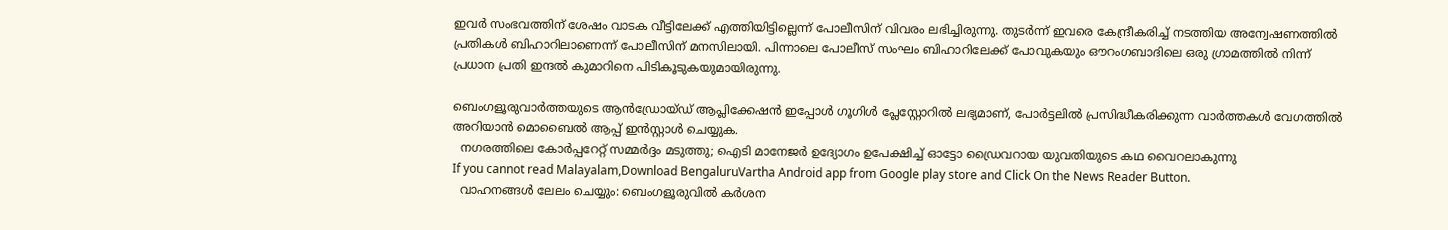ഇവർ സംഭവത്തിന് ശേഷം വാടക വീട്ടിലേക്ക് എത്തിയിട്ടില്ലെന്ന് പോലീസിന് വിവരം ലഭിച്ചിരുന്നു. തുടർന്ന് ഇവരെ കേന്ദ്രീകരിച്ച് നടത്തിയ അന്വേഷണത്തിൽ പ്രതികൾ ബിഹാറിലാണെന്ന് പോലീസിന് മനസിലായി. പിന്നാലെ പോലീസ് സംഘം ബിഹാറിലേക്ക് പോവുകയും ഔറംഗബാദിലെ ഒരു ഗ്രാമത്തിൽ നിന്ന് പ്രധാന പ്രതി ഇന്ദൽ കുമാറിനെ പിടികൂടുകയുമായിരുന്നു.

ബെംഗളൂരുവാർത്തയുടെ ആൻഡ്രോയ്ഡ് ആപ്ലിക്കേഷൻ ഇപ്പോൾ ഗൂഗിൾ പ്ലേസ്റ്റോറിൽ ലഭ്യമാണ്, പോർട്ടലിൽ പ്രസിദ്ധീകരിക്കുന്ന വാർത്തകൾ വേഗത്തിൽ അറിയാൻ മൊബൈൽ ആപ്പ് ഇൻസ്റ്റാൾ ചെയ്യുക.
  നഗരത്തിലെ കോർപ്പറേറ്റ് സമ്മർദ്ദം മടുത്തു; ഐടി മാനേജർ ഉദ്യോഗം ഉപേക്ഷിച്ച് ഓട്ടോ ഡ്രൈവറായ യുവതിയുടെ കഥ വൈറലാകുന്നു
If you cannot read Malayalam,Download BengaluruVartha Android app from Google play store and Click On the News Reader Button.
  വാഹനങ്ങൾ ലേലം ചെയ്യും: ബെംഗളൂരുവിൽ കർശന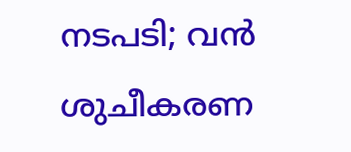നടപടി; വൻ ശുചീകരണ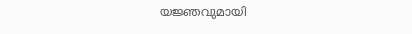യജ്ഞവുമായി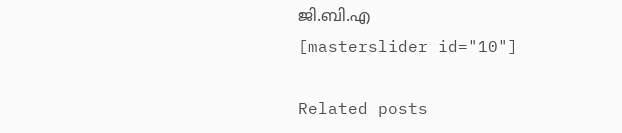ജി.ബി.എ
[masterslider id="10"]

Related posts